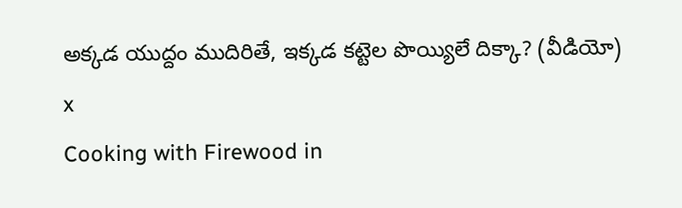అక్కడ యుద్దం ముదిరితే, ఇక్కడ కట్టెల పొయ్యిలే దిక్కా? (వీడియో)
x
Cooking with Firewood in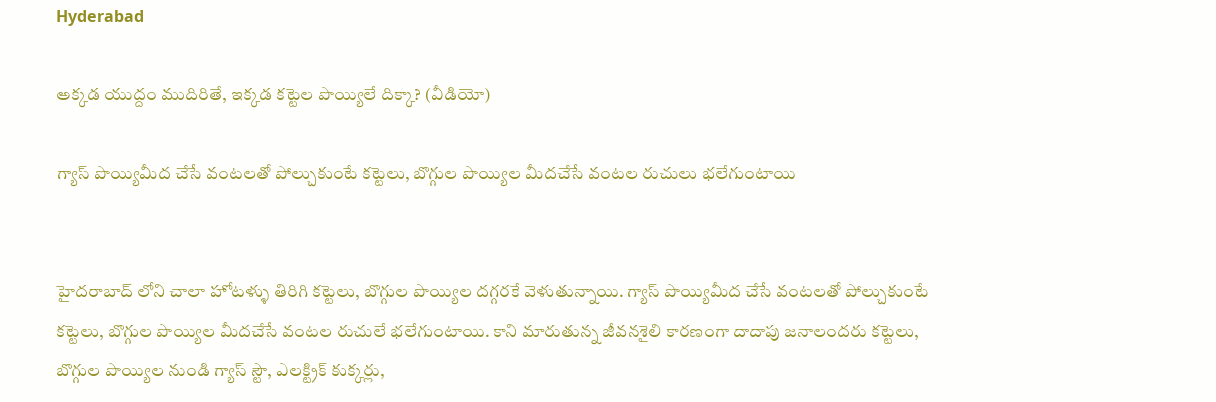Hyderabad

అక్కడ యుద్దం ముదిరితే, ఇక్కడ కట్టెల పొయ్యిలే దిక్కా? (వీడియో)

గ్యాస్ పొయ్యిమీద చేసే వంటలతో పోల్చుకుంటే కట్టెలు, బొగ్గుల పొయ్యిల మీదచేసే వంటల రుచులు భలేగుంటాయి


హైదరాబాద్ లోని చాలా హోటళ్ళు తిరిగి కట్టెలు, బొగ్గుల పొయ్యిల దగ్గరకే వెళుతున్నాయి. గ్యాస్ పొయ్యిమీద చేసే వంటలతో పోల్చుకుంటే కట్టెలు, బొగ్గుల పొయ్యిల మీదచేసే వంటల రుచులే భలేగుంటాయి. కాని మారుతున్న జీవనశైలి కారణంగా దాదాపు జనాలందరు కట్టెలు, బొగ్గుల పొయ్యిల నుండి గ్యాస్ స్టౌ, ఎలక్ట్రిక్ కుక్కర్లు,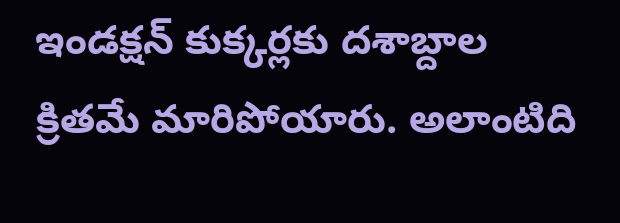ఇండక్షన్ కుక్కర్లకు దశాబ్దాల క్రితమే మారిపోయారు. అలాంటిది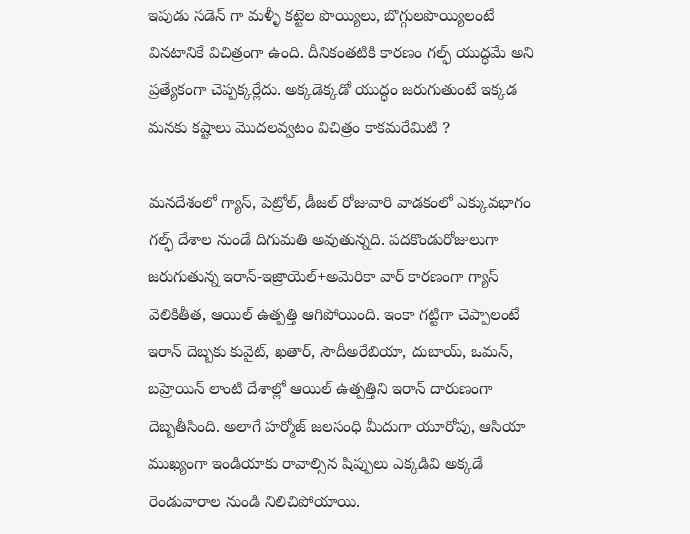ఇపుడు సడెన్ గా మళ్ళీ కట్టెల పొయ్యిలు, బొగ్గులపొయ్యిలంటే వినటానికే విచిత్రంగా ఉంది. దీనికంతటికి కారణం గల్ఫ్ యుద్ధమే అని ప్రత్యేకంగా చెప్పక్కర్లేదు. అక్కడెక్కడో యుద్ధం జరుగుతుంటే ఇక్కడ మనకు కష్టాలు మొదలవ్వటం విచిత్రం కాకమరేమిటి ?

మనదేశంలో గ్యాస్, పెట్రోల్, డీజల్ రోజువారి వాడకంలో ఎక్కువభాగం గల్ఫ్ దేశాల నుండే దిగుమతి అవుతున్నది. పదకొండురోజులుగా జరుగుతున్న ఇరాన్-ఇజ్రాయెల్+అమెరికా వార్ కారణంగా గ్యాస్ వెలికితీత, ఆయిల్ ఉత్పత్తి ఆగిపోయింది. ఇంకా గట్టిగా చెప్పాలంటే ఇరాన్ దెబ్బకు కువైట్, ఖతార్, సౌదీఅరేబియా, దుబాయ్, ఒమన్, బహ్రెయిన్ లాంటి దేశాల్లో ఆయిల్ ఉత్పత్తిని ఇరాన్ దారుణంగా దెబ్బతీసింది. అలాగే హర్మోజ్ జలసంధి మీదుగా యూరోపు, ఆసియా ముఖ్యంగా ఇండియాకు రావాల్సిన షిప్పులు ఎక్కడివి అక్కడే రెండువారాల నుండి నిలిచిపోయాయి.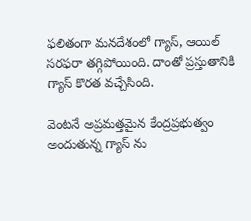ఫలితంగా మనదేశంలో గ్యాస్, ఆయిల్ సరఫరా తగ్గిపోయింది. దాంతో ప్రస్తుతానికి గ్యాస్ కొరత వచ్చేసింది.

వెంటనే అప్రమత్తమైన కేంద్రప్రభుత్వం అందుతున్న గ్యాస్ ను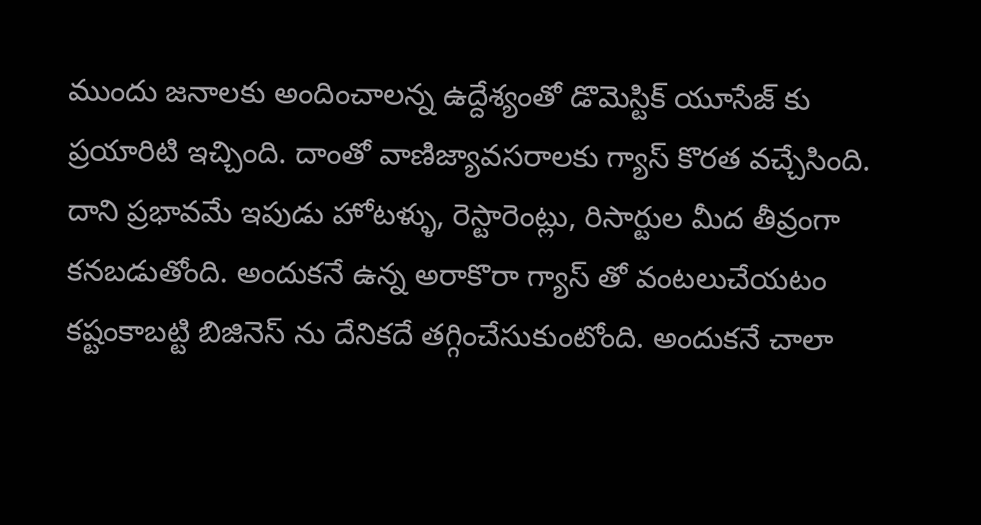ముందు జనాలకు అందించాలన్న ఉద్దేశ్యంతో డొమెస్టిక్ యూసేజ్ కు ప్రయారిటి ఇచ్చింది. దాంతో వాణిజ్యావసరాలకు గ్యాస్ కొరత వచ్చేసింది. దాని ప్రభావమే ఇపుడు హోటళ్ళు, రెస్టారెంట్లు, రిసార్టుల మీద తీవ్రంగా కనబడుతోంది. అందుకనే ఉన్న అరాకొరా గ్యాస్ తో వంటలుచేయటం కష్టంకాబట్టి బిజినెస్ ను దేనికదే తగ్గించేసుకుంటోంది. అందుకనే చాలా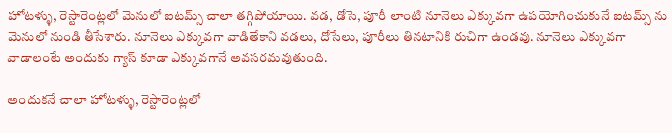హోటళ్ళు, రెస్టారెంట్లలో మెనులో ఐటమ్స్ చాలా తగ్గిపోయాయి. వడ, డోసె, పూరీ లాంటి నూనెలు ఎక్కువగా ఉపయోగించుకునే ఐటమ్స్ ను మెనులో నుండి తీసేశారు. నూనెలు ఎక్కువగా వాడితేకాని వడలు, దోసేలు, పూరీలు తినటానికి రుచిగా ఉండవు. నూనెలు ఎక్కువగా వాడాలంటే అందుకు గ్యాస్ కూడా ఎక్కువగానే అవసరమవుతుంది.

అందుకనే చాలా హోటళ్ళు, రెస్టారెంట్లలో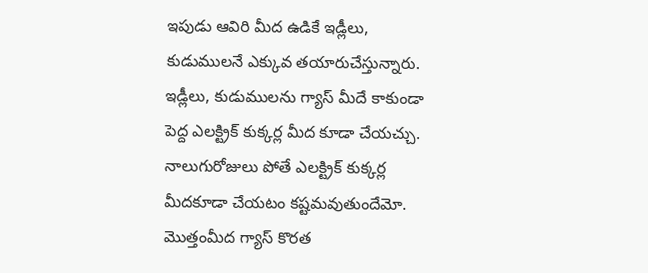ఇపుడు ఆవిరి మీద ఉడికే ఇడ్లీలు, కుడుములనే ఎక్కువ తయారుచేస్తున్నారు. ఇడ్లీలు, కుడుములను గ్యాస్ మీదే కాకుండా పెద్ద ఎలక్ట్రిక్ కుక్కర్ల మీద కూడా చేయచ్చు. నాలుగురోజులు పోతే ఎలక్ట్రిక్ కుక్కర్ల మీదకూడా చేయటం కష్టమవుతుందేమో. మొత్తంమీద గ్యాస్ కొరత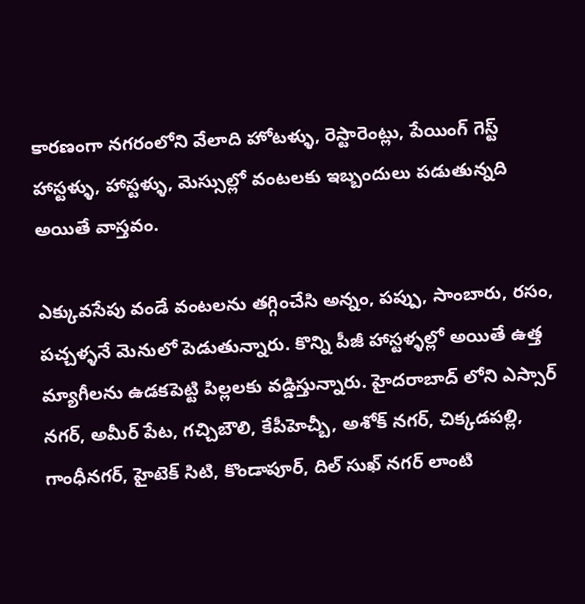కారణంగా నగరంలోని వేలాది హోటళ్ళు, రెస్టారెంట్లు, పేయింగ్ గెస్ట్ హాస్టళ్ళు, హాస్టళ్ళు, మెస్సుల్లో వంటలకు ఇబ్బందులు పడుతున్నది అయితే వాస్తవం.

ఎక్కువసేపు వండే వంటలను తగ్గించేసి అన్నం, పప్పు, సాంబారు, రసం, పచ్చళ్ళనే మెనులో పెడుతున్నారు. కొన్ని పీజీ హాస్టళ్ళల్లో అయితే ఉత్త మ్యాగీలను ఉడకపెట్టి పిల్లలకు వడ్డిస్తున్నారు. హైదరాబాద్ లోని ఎస్సార్ నగర్, అమీర్ పేట, గచ్చిబౌలి, కేపీహెచ్బీ, అశోక్ నగర్, చిక్కడపల్లి, గాంధీనగర్, హైటెక్ సిటి, కొండాపూర్, దిల్ సుఖ్ నగర్ లాంటి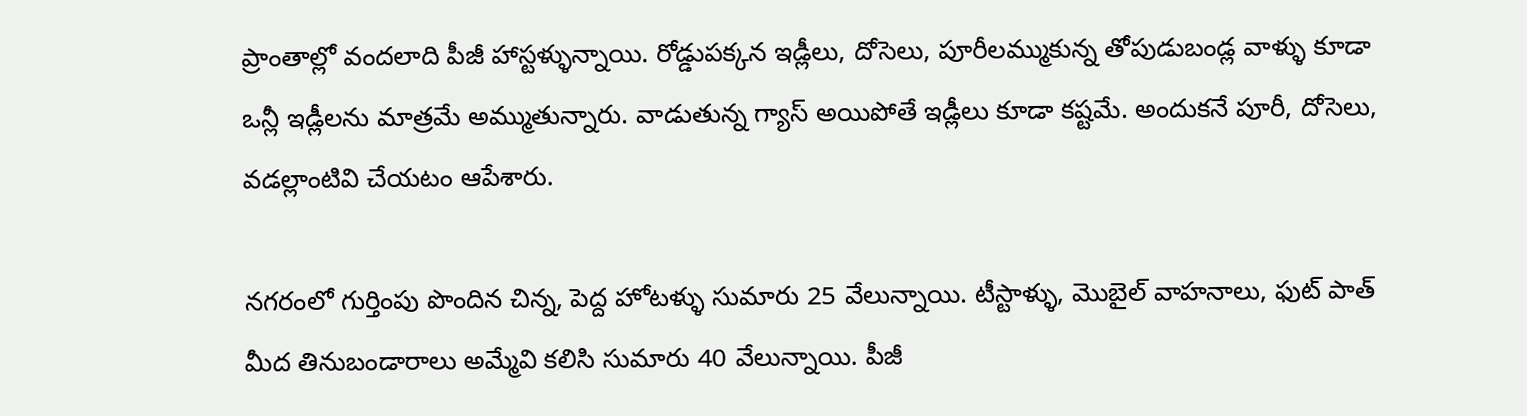ప్రాంతాల్లో వందలాది పీజీ హాస్టళ్ళున్నాయి. రోడ్డుపక్కన ఇడ్లీలు, దోసెలు, పూరీలమ్ముకున్న తోపుడుబండ్ల వాళ్ళు కూడా ఒన్లీ ఇడ్లీలను మాత్రమే అమ్ముతున్నారు. వాడుతున్న గ్యాస్ అయిపోతే ఇడ్లీలు కూడా కష్టమే. అందుకనే పూరీ, దోసెలు, వడల్లాంటివి చేయటం ఆపేశారు.

నగరంలో గుర్తింపు పొందిన చిన్న, పెద్ద హోటళ్ళు సుమారు 25 వేలున్నాయి. టీస్టాళ్ళు, మొబైల్ వాహనాలు, ఫుట్ పాత్ మీద తినుబండారాలు అమ్మేవి కలిసి సుమారు 40 వేలున్నాయి. పీజీ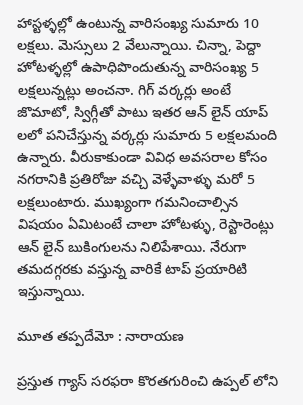హాస్టళ్ళల్లో ఉంటున్న వారిసంఖ్య సుమారు 10 లక్షలు. మెస్సులు 2 వేలున్నాయి. చిన్నా, పెద్దా హోటళ్ళల్లో ఉపాధిపొందుతున్న వారిసంఖ్య 5 లక్షలున్నట్లు అంచనా. గిగ్ వర్కర్లు అంటే జొమాటో, స్విగ్గీతో పాటు ఇతర ఆన్ లైన్ యాప్ లలో పనిచేస్తున్న వర్కర్లు సుమారు 5 లక్షలమంది ఉన్నారు. వీరుకాకుండా వివిధ అవసరాల కోసం నగరానికి ప్రతిరోజు వచ్చి వెళ్ళేవాళ్ళు మరో 5 లక్షలుంటారు. ముఖ్యంగా గమనించాల్సిన విషయం ఏమిటంటే చాలా హోటళ్ళు, రెస్టారెంట్లు ఆన్ లైన్ బుకింగులను నిలిపేశాయి. నేరుగా తమదగ్గరకు వస్తున్న వారికే టాప్ ప్రయారిటి ఇస్తున్నాయి.

మూత తప్పదేమో : నారాయణ

ప్రస్తుత గ్యాస్ సరఫరా కొరతగురించి ఉప్పల్ లోని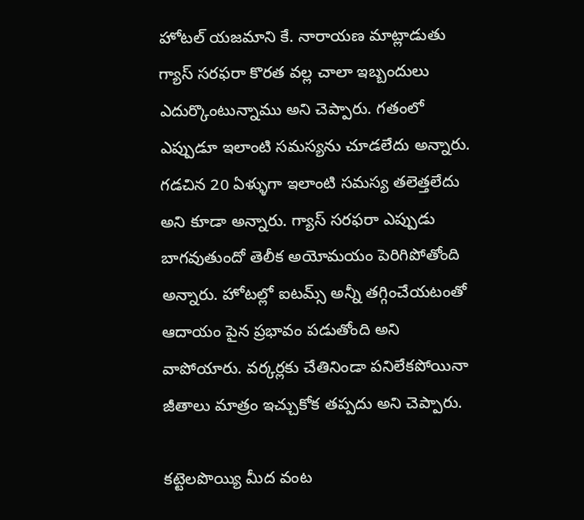హోటల్ యజమాని కే. నారాయణ మాట్లాడుతు గ్యాస్ సరఫరా కొరత వల్ల చాలా ఇబ్బందులు ఎదుర్కొంటున్నాము అని చెప్పారు. గతంలో ఎప్పుడూ ఇలాంటి సమస్యను చూడలేదు అన్నారు. గడచిన 20 ఏళ్ళుగా ఇలాంటి సమస్య తలెత్తలేదు అని కూడా అన్నారు. గ్యాస్ సరఫరా ఎప్పుడు బాగవుతుందో తెలీక అయోమయం పెరిగిపోతోంది అన్నారు. హోటల్లో ఐటమ్స్ అన్నీ తగ్గించేయటంతో ఆదాయం పైన ప్రభావం పడుతోంది అని వాపోయారు. వర్కర్లకు చేతినిండా పనిలేకపోయినా జీతాలు మాత్రం ఇచ్చుకోక తప్పదు అని చెప్పారు.

కట్టెలపొయ్యి మీద వంట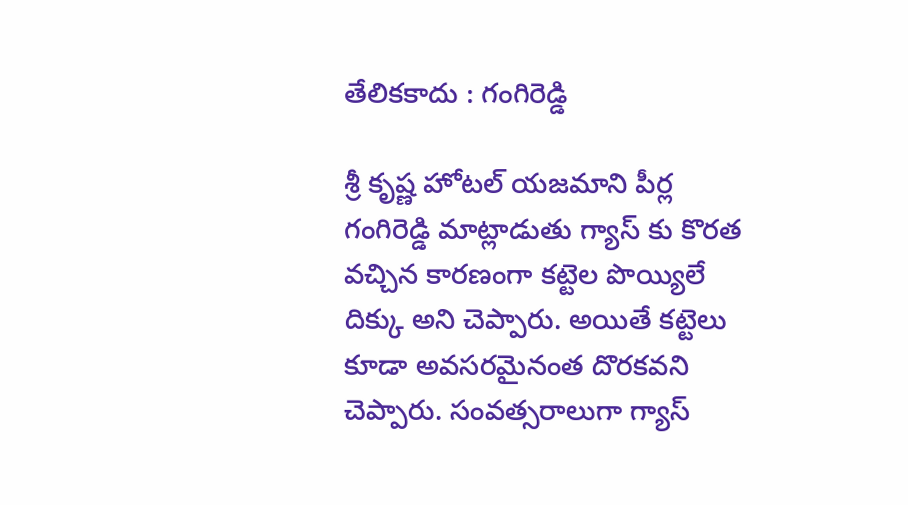తేలికకాదు : గంగిరెడ్డి

శ్రీ కృష్ణ హోటల్ యజమాని పీర్ల గంగిరెడ్డి మాట్లాడుతు గ్యాస్ కు కొరత వచ్చిన కారణంగా కట్టెల పొయ్యిలే దిక్కు అని చెప్పారు. అయితే కట్టెలు కూడా అవసరమైనంత దొరకవని చెప్పారు. సంవత్సరాలుగా గ్యాస్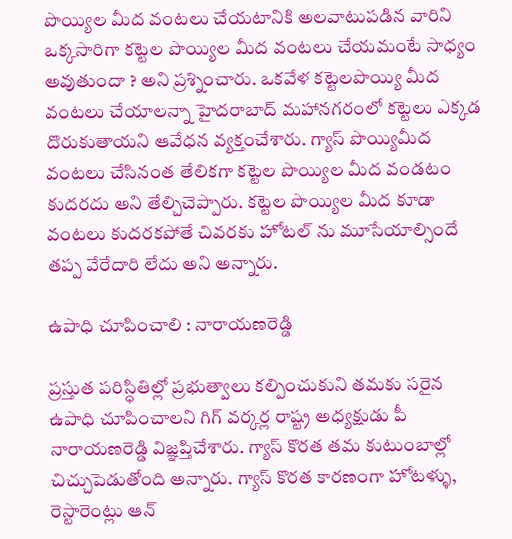పొయ్యిల మీద వంటలు చేయటానికి అలవాటుపడిన వారిని ఒక్కసారిగా కట్టెల పొయ్యిల మీద వంటలు చేయమంటే సాధ్యం అవుతుందా ? అని ప్రశ్నించారు. ఒకవేళ కట్టెలపొయ్యి మీద వంటలు చేయాలన్నా హైదరాబాద్ మహానగరంలో కట్టెలు ఎక్కడ దొరుకుతాయని ఆవేధన వ్యక్తంచేశారు. గ్యాస్ పొయ్యిమీద వంటలు చేసినంత తేలికగా కట్టెల పొయ్యిల మీద వండటం కుదరదు అని తేల్చిచెప్పారు. కట్టెల పొయ్యిల మీద కూడా వంటలు కుదరకపోతే చివరకు హోటల్ ను మూసేయాల్సిందే తప్ప వేరేదారి లేదు అని అన్నారు.

ఉపాధి చూపించాలి : నారాయణరెడ్డి

ప్రస్తుత పరిస్ధితిల్లో ప్రభుత్వాలు కల్పించుకుని తమకు సరైన ఉపాధి చూపించాలని గిగ్ వర్కర్ల రాష్ట్ర అధ్యక్షుడు పీ నారాయణరెడ్డి విజ్ఞప్తిచేశారు. గ్యాస్ కొరత తమ కుటుంబాల్లో చిచ్చుపెడుతోంది అన్నారు. గ్యాస్ కొరత కారణంగా హోటళ్ళు, రెస్టారెంట్లు ఆన్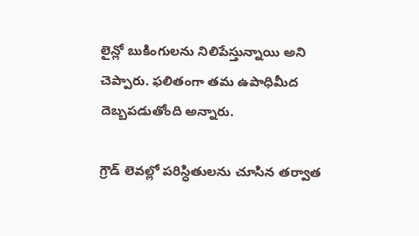లైన్లో బుకింగులను నిలిపేస్తున్నాయి అని చెప్పారు. ఫలితంగా తమ ఉపాధిమీద దెబ్బపడుతోంది అన్నారు.

గ్రౌడ్ లెవల్లో పరిస్ధితులను చూసిన తర్వాత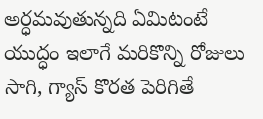అర్ధమవుతున్నది ఏమిటంటే యుద్ధం ఇలాగే మరికొన్ని రోజులు సాగి, గ్యాస్ కొరత పెరిగితే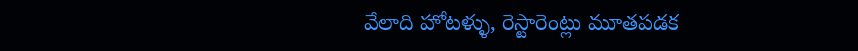వేలాది హోటళ్ళు, రెస్టారెంట్లు మూతపడక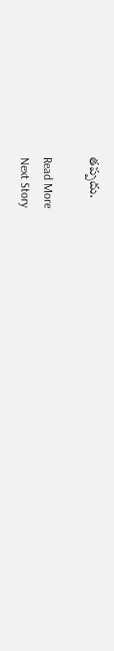తప్పదు.

Read More
Next Story